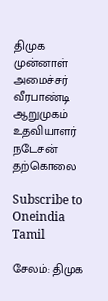திமுக முன்னாள் அமைச்சர் வீரபாண்டி ஆறுமுகம் உதவியாளர் நடேசன் தற்கொலை

Subscribe to Oneindia Tamil

சேலம்: திமுக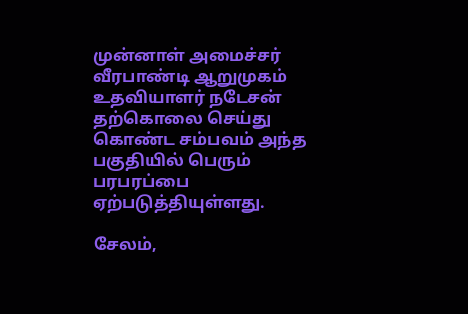முன்னாள் அமைச்சர் வீரபாண்டி ஆறுமுகம் உதவியாளர் நடேசன் தற்கொலை செய்து கொண்ட சம்பவம் அந்த பகுதியில் பெரும் பரபரப்பை ஏற்படுத்தியுள்ளது.

சேலம்,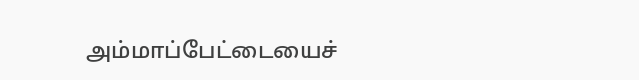அம்மாப்பேட்டையைச்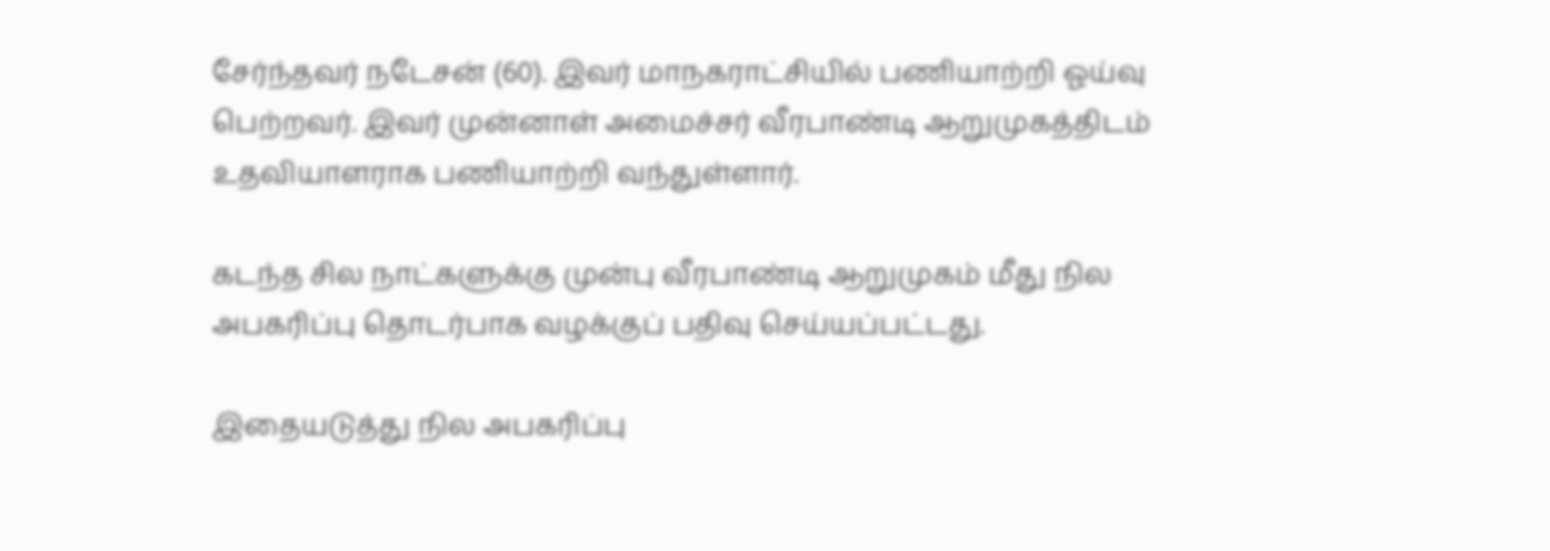சேர்ந்தவர் நடேசன் (60). இவர் மாநகராட்சியில் பணியாற்றி ஓய்வு பெற்றவர். இவர் முன்னாள் அமைச்சர் வீரபாண்டி ஆறுமுகத்திடம் உதவியாளராக பணியாற்றி வந்துள்ளார்.

கடந்த சில நாட்களுக்கு முன்பு வீரபாண்டி ஆறுமுகம் மீது நில அபகரிப்பு தொடர்பாக வழக்குப் பதிவு செய்யப்பட்டது.

இதையடுத்து நில அபகரிப்பு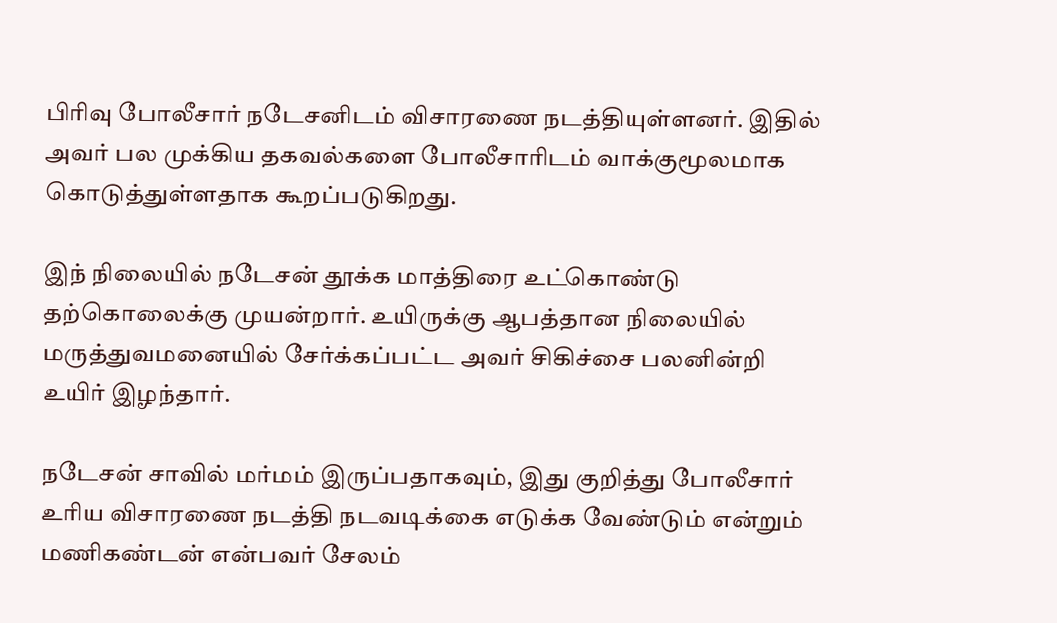பிரிவு போலீசார் நடேசனிடம் விசாரணை நடத்தியுள்ளனர். இதில் அவர் பல முக்கிய தகவல்களை போலீசாரிடம் வாக்குமூலமாக கொடுத்துள்ளதாக கூறப்படுகிறது.

இந் நிலையில் நடேசன் தூக்க மாத்திரை உட்கொண்டு தற்கொலைக்கு முயன்றார். உயிருக்கு ஆபத்தான நிலையில் மருத்துவமனையில் சேர்க்கப்பட்ட அவர் சிகிச்சை பலனின்றி உயிர் இழந்தார்.

நடேசன் சாவில் மர்மம் இருப்பதாகவும், இது குறித்து போலீசார் உரிய விசாரணை நடத்தி நடவடிக்கை எடுக்க வேண்டும் என்றும் மணிகண்டன் என்பவர் சேலம்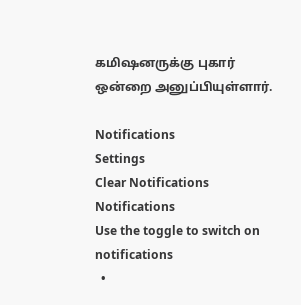கமிஷனருக்கு புகார் ஒன்றை அனுப்பியுள்ளார்.

Notifications
Settings
Clear Notifications
Notifications
Use the toggle to switch on notifications
  •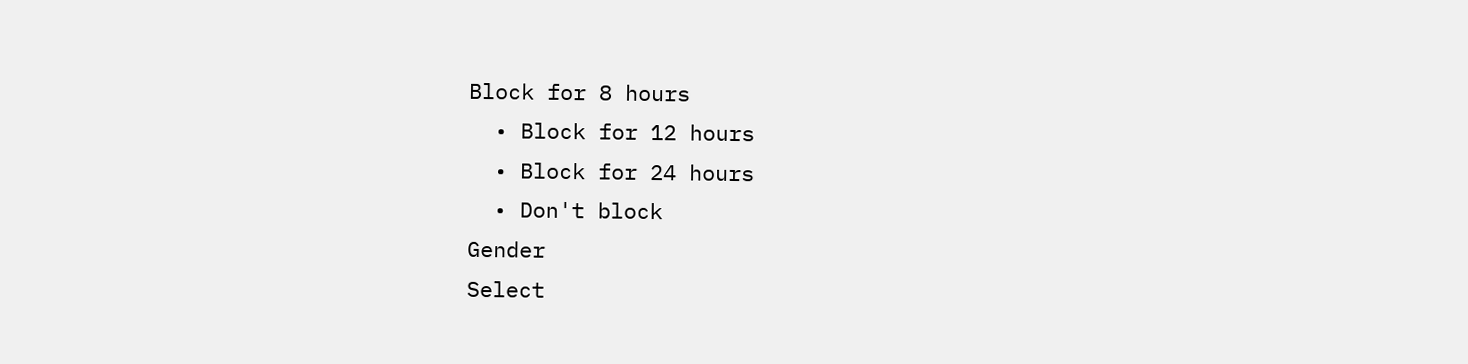Block for 8 hours
  • Block for 12 hours
  • Block for 24 hours
  • Don't block
Gender
Select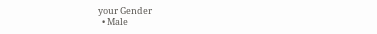your Gender
  • Male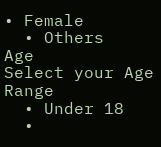• Female
  • Others
Age
Select your Age Range
  • Under 18
  •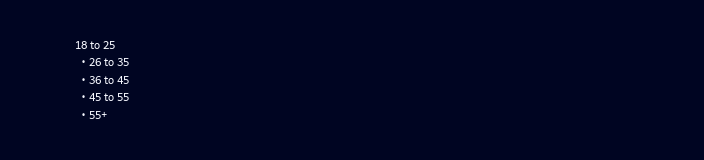18 to 25
  • 26 to 35
  • 36 to 45
  • 45 to 55
  • 55+